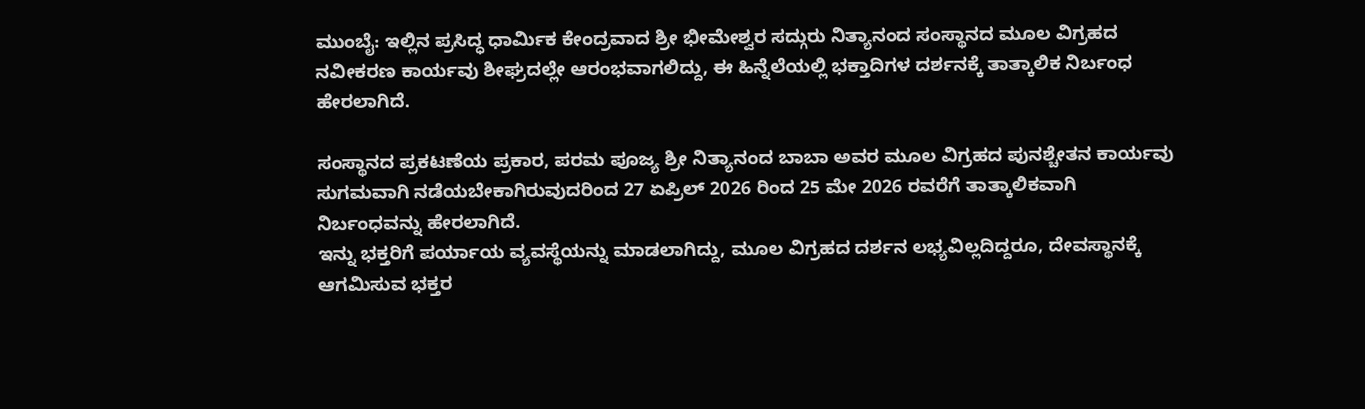ಮುಂಬೈ: ಇಲ್ಲಿನ ಪ್ರಸಿದ್ಧ ಧಾರ್ಮಿಕ ಕೇಂದ್ರವಾದ ಶ್ರೀ ಭೀಮೇಶ್ವರ ಸದ್ಗುರು ನಿತ್ಯಾನಂದ ಸಂಸ್ಥಾನದ ಮೂಲ ವಿಗ್ರಹದ ನವೀಕರಣ ಕಾರ್ಯವು ಶೀಘ್ರದಲ್ಲೇ ಆರಂಭವಾಗಲಿದ್ದು, ಈ ಹಿನ್ನೆಲೆಯಲ್ಲಿ ಭಕ್ತಾದಿಗಳ ದರ್ಶನಕ್ಕೆ ತಾತ್ಕಾಲಿಕ ನಿರ್ಬಂಧ ಹೇರಲಾಗಿದೆ.

ಸಂಸ್ಥಾನದ ಪ್ರಕಟಣೆಯ ಪ್ರಕಾರ, ಪರಮ ಪೂಜ್ಯ ಶ್ರೀ ನಿತ್ಯಾನಂದ ಬಾಬಾ ಅವರ ಮೂಲ ವಿಗ್ರಹದ ಪುನಶ್ಚೇತನ ಕಾರ್ಯವು ಸುಗಮವಾಗಿ ನಡೆಯಬೇಕಾಗಿರುವುದರಿಂದ 27 ಏಪ್ರಿಲ್ 2026 ರಿಂದ 25 ಮೇ 2026 ರವರೆಗೆ ತಾತ್ಕಾಲಿಕವಾಗಿ ನಿರ್ಬಂಧವನ್ನು ಹೇರಲಾಗಿದೆ.
ಇನ್ನು ಭಕ್ತರಿಗೆ ಪರ್ಯಾಯ ವ್ಯವಸ್ಥೆಯನ್ನು ಮಾಡಲಾಗಿದ್ದು, ಮೂಲ ವಿಗ್ರಹದ ದರ್ಶನ ಲಭ್ಯವಿಲ್ಲದಿದ್ದರೂ, ದೇವಸ್ಥಾನಕ್ಕೆ ಆಗಮಿಸುವ ಭಕ್ತರ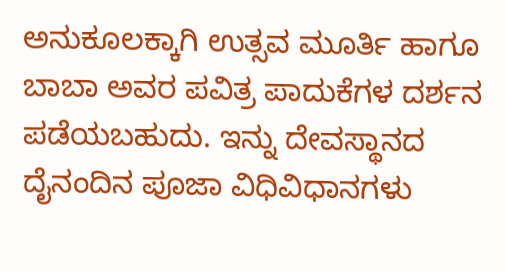ಅನುಕೂಲಕ್ಕಾಗಿ ಉತ್ಸವ ಮೂರ್ತಿ ಹಾಗೂ ಬಾಬಾ ಅವರ ಪವಿತ್ರ ಪಾದುಕೆಗಳ ದರ್ಶನ ಪಡೆಯಬಹುದು. ಇನ್ನು ದೇವಸ್ಥಾನದ ದೈನಂದಿನ ಪೂಜಾ ವಿಧಿವಿಧಾನಗಳು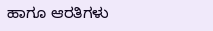ಹಾಗೂ ಆರತಿಗಳು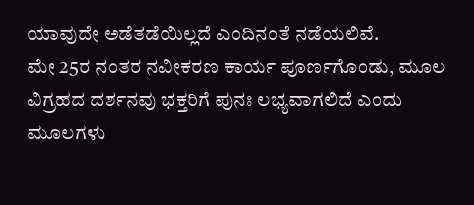ಯಾವುದೇ ಅಡೆತಡೆಯಿಲ್ಲದೆ ಎಂದಿನಂತೆ ನಡೆಯಲಿವೆ.
ಮೇ 25ರ ನಂತರ ನವೀಕರಣ ಕಾರ್ಯ ಪೂರ್ಣಗೊಂಡು, ಮೂಲ ವಿಗ್ರಹದ ದರ್ಶನವು ಭಕ್ತರಿಗೆ ಪುನಃ ಲಭ್ಯವಾಗಲಿದೆ ಎಂದು ಮೂಲಗಳು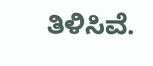ತಿಳಿಸಿವೆ.